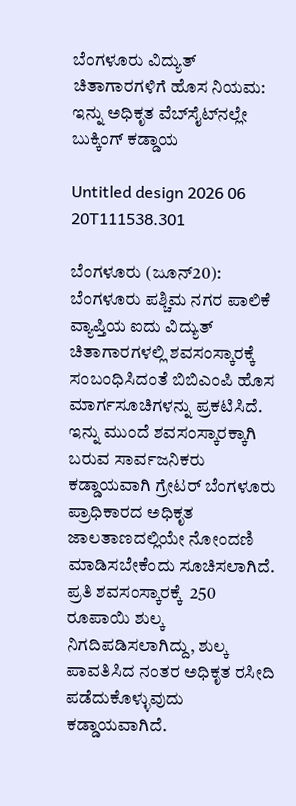ಬೆಂಗಳೂರು ವಿದ್ಯುತ್ ಚಿತಾಗಾರಗಳಿಗೆ ಹೊಸ ನಿಯಮ: ಇನ್ನು ಅಧಿಕೃತ ವೆಬ್‌ಸೈಟ್‌ನಲ್ಲೇ ಬುಕ್ಕಿಂಗ್ ಕಡ್ಡಾಯ

Untitled design 2026 06 20T111538.301

ಬೆಂಗಳೂರು (ಜೂನ್‌20): ಬೆಂಗಳೂರು ಪಶ್ಚಿಮ ನಗರ ಪಾಲಿಕೆ ವ್ಯಾಪ್ತಿಯ ಐದು ವಿದ್ಯುತ್‌ ಚಿತಾಗಾರಗಳಲ್ಲಿ ಶವಸಂಸ್ಕಾರಕ್ಕೆ ಸಂಬಂಧಿಸಿದಂತೆ ಬಿಬಿಎಂಪಿ ಹೊಸ ಮಾರ್ಗಸೂಚಿಗಳನ್ನು ಪ್ರಕಟಿಸಿದೆ. ಇನ್ನು ಮುಂದೆ ಶವಸಂಸ್ಕಾರಕ್ಕಾಗಿ ಬರುವ ಸಾರ್ವಜನಿಕರು ಕಡ್ಡಾಯವಾಗಿ ಗ್ರೇಟರ್ ಬೆಂಗಳೂರು ಪ್ರಾಧಿಕಾರದ ಅಧಿಕೃತ ಜಾಲತಾಣದಲ್ಲಿಯೇ ನೋಂದಣಿ ಮಾಡಿಸಬೇಕೆಂದು ಸೂಚಿಸಲಾಗಿದೆ. ಪ್ರತಿ ಶವಸಂಸ್ಕಾರಕ್ಕೆ  250 ರೂಪಾಯಿ ಶುಲ್ಕ ನಿಗದಿಪಡಿಸಲಾಗಿದ್ದು, ಶುಲ್ಕ ಪಾವತಿಸಿದ ನಂತರ ಅಧಿಕೃತ ರಸೀದಿ ಪಡೆದುಕೊಳ್ಳುವುದು ಕಡ್ಡಾಯವಾಗಿದೆ.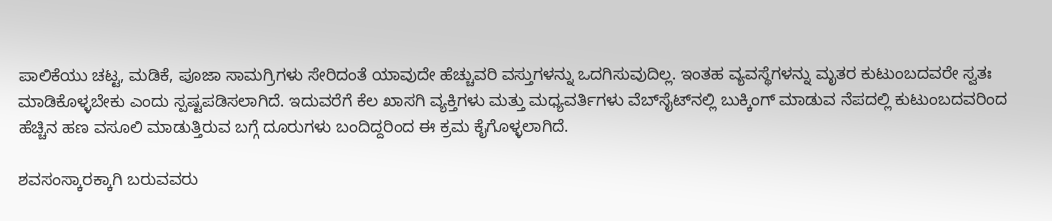ಪಾಲಿಕೆಯು ಚಟ್ಟ, ಮಡಿಕೆ, ಪೂಜಾ ಸಾಮಗ್ರಿಗಳು ಸೇರಿದಂತೆ ಯಾವುದೇ ಹೆಚ್ಚುವರಿ ವಸ್ತುಗಳನ್ನು ಒದಗಿಸುವುದಿಲ್ಲ. ಇಂತಹ ವ್ಯವಸ್ಥೆಗಳನ್ನು ಮೃತರ ಕುಟುಂಬದವರೇ ಸ್ವತಃ ಮಾಡಿಕೊಳ್ಳಬೇಕು ಎಂದು ಸ್ಪಷ್ಟಪಡಿಸಲಾಗಿದೆ. ಇದುವರೆಗೆ ಕೆಲ ಖಾಸಗಿ ವ್ಯಕ್ತಿಗಳು ಮತ್ತು ಮಧ್ಯವರ್ತಿಗಳು ವೆಬ್‌ಸೈಟ್‌ನಲ್ಲಿ ಬುಕ್ಕಿಂಗ್ ಮಾಡುವ ನೆಪದಲ್ಲಿ ಕುಟುಂಬದವರಿಂದ ಹೆಚ್ಚಿನ ಹಣ ವಸೂಲಿ ಮಾಡುತ್ತಿರುವ ಬಗ್ಗೆ ದೂರುಗಳು ಬಂದಿದ್ದರಿಂದ ಈ ಕ್ರಮ ಕೈಗೊಳ್ಳಲಾಗಿದೆ.

ಶವಸಂಸ್ಕಾರಕ್ಕಾಗಿ ಬರುವವರು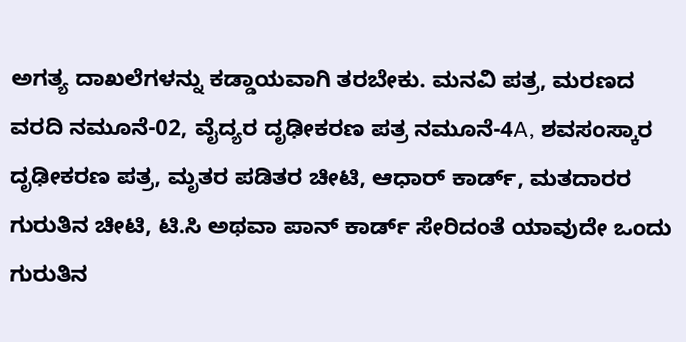ಅಗತ್ಯ ದಾಖಲೆಗಳನ್ನು ಕಡ್ಡಾಯವಾಗಿ ತರಬೇಕು. ಮನವಿ ಪತ್ರ, ಮರಣದ ವರದಿ ನಮೂನೆ-02, ವೈದ್ಯರ ದೃಢೀಕರಣ ಪತ್ರ ನಮೂನೆ-4A, ಶವಸಂಸ್ಕಾರ ದೃಢೀಕರಣ ಪತ್ರ, ಮೃತರ ಪಡಿತರ ಚೀಟಿ, ಆಧಾರ್ ಕಾರ್ಡ್, ಮತದಾರರ ಗುರುತಿನ ಚೀಟಿ, ಟಿ.ಸಿ ಅಥವಾ ಪಾನ್ ಕಾರ್ಡ್ ಸೇರಿದಂತೆ ಯಾವುದೇ ಒಂದು ಗುರುತಿನ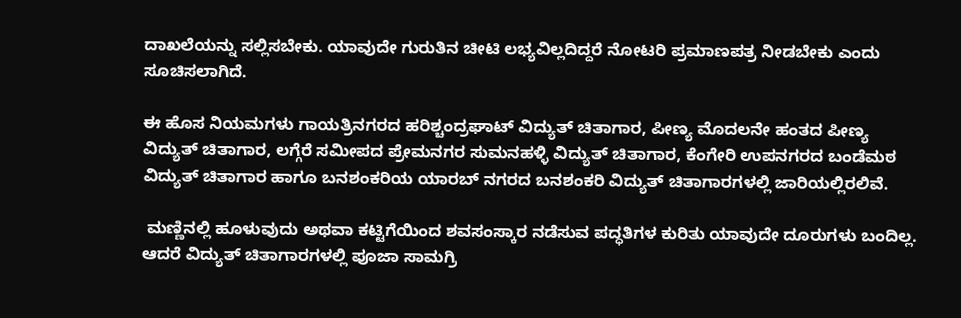ದಾಖಲೆಯನ್ನು ಸಲ್ಲಿಸಬೇಕು. ಯಾವುದೇ ಗುರುತಿನ ಚೀಟಿ ಲಭ್ಯವಿಲ್ಲದಿದ್ದರೆ ನೋಟರಿ ಪ್ರಮಾಣಪತ್ರ ನೀಡಬೇಕು ಎಂದು ಸೂಚಿಸಲಾಗಿದೆ.

ಈ ಹೊಸ ನಿಯಮಗಳು ಗಾಯತ್ರಿನಗರದ ಹರಿಶ್ಚಂದ್ರಘಾಟ್ ವಿದ್ಯುತ್ ಚಿತಾಗಾರ, ಪೀಣ್ಯ ಮೊದಲನೇ ಹಂತದ ಪೀಣ್ಯ ವಿದ್ಯುತ್ ಚಿತಾಗಾರ, ಲಗ್ಗೆರೆ ಸಮೀಪದ ಪ್ರೇಮನಗರ ಸುಮನಹಳ್ಳಿ ವಿದ್ಯುತ್ ಚಿತಾಗಾರ, ಕೆಂಗೇರಿ ಉಪನಗರದ ಬಂಡೆಮಠ ವಿದ್ಯುತ್ ಚಿತಾಗಾರ ಹಾಗೂ ಬನಶಂಕರಿಯ ಯಾರಬ್ ನಗರದ ಬನಶಂಕರಿ ವಿದ್ಯುತ್ ಚಿತಾಗಾರಗಳಲ್ಲಿ ಜಾರಿಯಲ್ಲಿರಲಿವೆ.

 ಮಣ್ಣಿನಲ್ಲಿ ಹೂಳುವುದು ಅಥವಾ ಕಟ್ಟಿಗೆಯಿಂದ ಶವಸಂಸ್ಕಾರ ನಡೆಸುವ ಪದ್ಧತಿಗಳ ಕುರಿತು ಯಾವುದೇ ದೂರುಗಳು ಬಂದಿಲ್ಲ. ಆದರೆ ವಿದ್ಯುತ್ ಚಿತಾಗಾರಗಳಲ್ಲಿ ಪೂಜಾ ಸಾಮಗ್ರಿ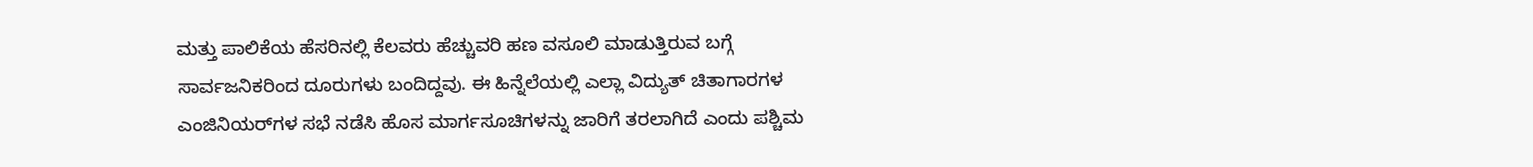ಮತ್ತು ಪಾಲಿಕೆಯ ಹೆಸರಿನಲ್ಲಿ ಕೆಲವರು ಹೆಚ್ಚುವರಿ ಹಣ ವಸೂಲಿ ಮಾಡುತ್ತಿರುವ ಬಗ್ಗೆ ಸಾರ್ವಜನಿಕರಿಂದ ದೂರುಗಳು ಬಂದಿದ್ದವು. ಈ ಹಿನ್ನೆಲೆಯಲ್ಲಿ ಎಲ್ಲಾ ವಿದ್ಯುತ್ ಚಿತಾಗಾರಗಳ ಎಂಜಿನಿಯರ್‌ಗಳ ಸಭೆ ನಡೆಸಿ ಹೊಸ ಮಾರ್ಗಸೂಚಿಗಳನ್ನು ಜಾರಿಗೆ ತರಲಾಗಿದೆ ಎಂದು ಪಶ್ಚಿಮ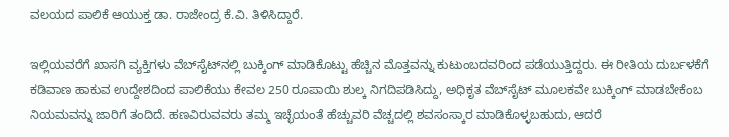ವಲಯದ ಪಾಲಿಕೆ ಆಯುಕ್ತ ಡಾ. ರಾಜೇಂದ್ರ ಕೆ.ವಿ. ತಿಳಿಸಿದ್ದಾರೆ.

ಇಲ್ಲಿಯವರೆಗೆ ಖಾಸಗಿ ವ್ಯಕ್ತಿಗಳು ವೆಬ್‌ಸೈಟ್‌ನಲ್ಲಿ ಬುಕ್ಕಿಂಗ್ ಮಾಡಿಕೊಟ್ಟು ಹೆಚ್ಚಿನ ಮೊತ್ತವನ್ನು ಕುಟುಂಬದವರಿಂದ ಪಡೆಯುತ್ತಿದ್ದರು. ಈ ರೀತಿಯ ದುರ್ಬಳಕೆಗೆ ಕಡಿವಾಣ ಹಾಕುವ ಉದ್ದೇಶದಿಂದ ಪಾಲಿಕೆಯು ಕೇವಲ 250 ರೂಪಾಯಿ ಶುಲ್ಕ ನಿಗದಿಪಡಿಸಿದ್ದು, ಅಧಿಕೃತ ವೆಬ್‌ಸೈಟ್ ಮೂಲಕವೇ ಬುಕ್ಕಿಂಗ್ ಮಾಡಬೇಕೆಂಬ ನಿಯಮವನ್ನು ಜಾರಿಗೆ ತಂದಿದೆ. ಹಣವಿರುವವರು ತಮ್ಮ ಇಚ್ಛೆಯಂತೆ ಹೆಚ್ಚುವರಿ ವೆಚ್ಚದಲ್ಲಿ ಶವಸಂಸ್ಕಾರ ಮಾಡಿಕೊಳ್ಳಬಹುದು, ಆದರೆ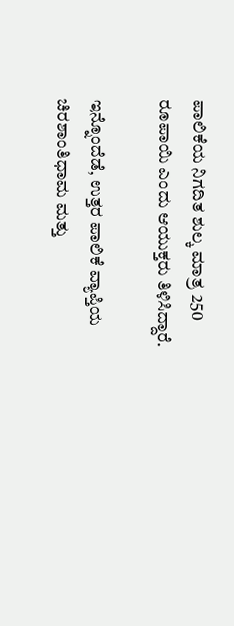ಪಾಲಿಕೆಯ ನಿಗದಿತ ಶುಲ್ಕ ಮಾತ್ರ 250 ರೂಪಾಯಿ ಎಂದು ಆಯುಕ್ತರು ತಿಳಿಸಿದ್ದಾರೆ.

ಇನ್ನೊಂದೆಡೆ, ಉತ್ತರ ಪಾಲಿಕೆ ವ್ಯಾಪ್ತಿಯ ಚಿರಶಾಂತಿಧಾಮ ಮತ್ತು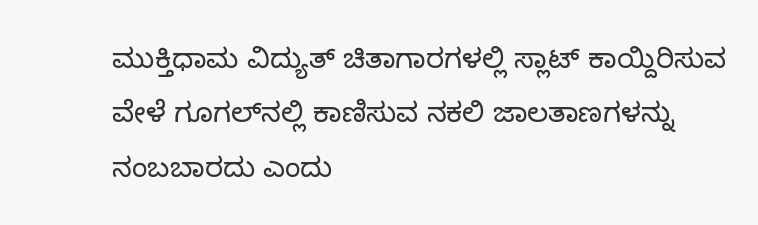ಮುಕ್ತಿಧಾಮ ವಿದ್ಯುತ್ ಚಿತಾಗಾರಗಳಲ್ಲಿ ಸ್ಲಾಟ್ ಕಾಯ್ದಿರಿಸುವ ವೇಳೆ ಗೂಗಲ್‌ನಲ್ಲಿ ಕಾಣಿಸುವ ನಕಲಿ ಜಾಲತಾಣಗಳನ್ನು ನಂಬಬಾರದು ಎಂದು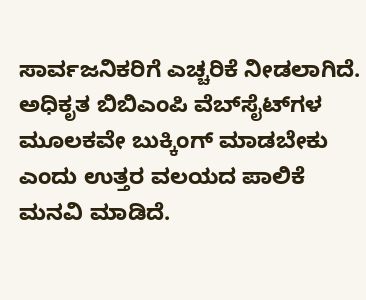ಸಾರ್ವಜನಿಕರಿಗೆ ಎಚ್ಚರಿಕೆ ನೀಡಲಾಗಿದೆ. ಅಧಿಕೃತ ಬಿಬಿಎಂಪಿ ವೆಬ್‌ಸೈಟ್‌ಗಳ ಮೂಲಕವೇ ಬುಕ್ಕಿಂಗ್ ಮಾಡಬೇಕು ಎಂದು ಉತ್ತರ ವಲಯದ ಪಾಲಿಕೆ ಮನವಿ ಮಾಡಿದೆ.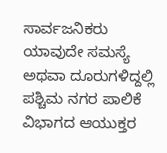ಸಾರ್ವಜನಿಕರು ಯಾವುದೇ ಸಮಸ್ಯೆ ಅಥವಾ ದೂರುಗಳಿದ್ದಲ್ಲಿ ಪಶ್ಚಿಮ ನಗರ ಪಾಲಿಕೆ ವಿಭಾಗದ ಆಯುಕ್ತರ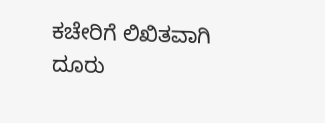ಕಚೇರಿಗೆ ಲಿಖಿತವಾಗಿ ದೂರು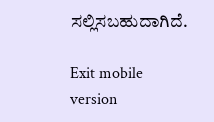ಸಲ್ಲಿಸಬಹುದಾಗಿದೆ.

Exit mobile version